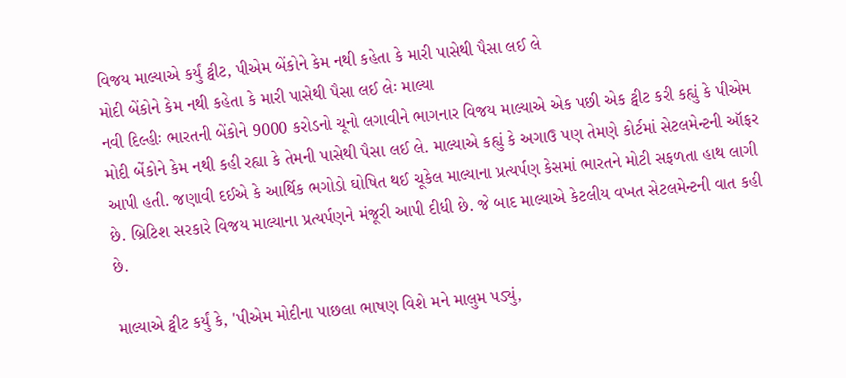વિજય માલ્યાએ કર્યું ટ્વીટ, પીએમ બેંકોને કેમ નથી કહેતા કે મારી પાસેથી પૈસા લઈ લે
મોદી બેંકોને કેમ નથી કહેતા કે મારી પાસેથી પૈસા લઈ લેઃ માલ્યા
નવી દિલ્હીઃ ભારતની બેંકોને 9000 કરોડનો ચૂનો લગાવીને ભાગનાર વિજય માલ્યાએ એક પછી એક ટ્વીટ કરી કહ્યું કે પીએમ મોદી બેંકોને કેમ નથી કહી રહ્યા કે તેમની પાસેથી પૈસા લઈ લે. માલ્યાએ કહ્યું કે અગાઉ પણ તેમણે કોર્ટમાં સેટલમેન્ટની ઑફર આપી હતી. જણાવી દઈએ કે આર્થિક ભગોડો ઘોષિત થઈ ચૂકેલ માલ્યાના પ્રત્યર્પણ કેસમાં ભારતને મોટી સફળતા હાથ લાગી છે. બ્રિટિશ સરકારે વિજય માલ્યાના પ્રત્યર્પણને મંજૂરી આપી દીધી છે. જે બાદ માલ્યાએ કેટલીય વખત સેટલમેન્ટની વાત કહી છે.

માલ્યાએ ટ્વીટ કર્યું કે, 'પીએમ મોદીના પાછલા ભાષણ વિશે મને માલુમ પડ્યું,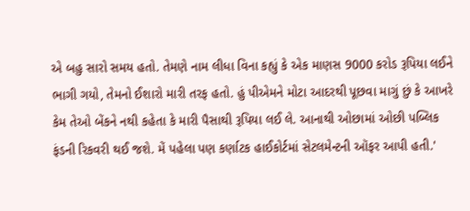એ બહુ સારો સમય હતો. તેમણે નામ લીધા વિના કહ્યું કે એક માણસ 9000 કરોડ રૂપિયા લઈને ભાગી ગયો, તેમનો ઈશારો મારી તરફ હતો. હું પીએમને મોટા આદરથી પૂછવા માગું છું કે આખરે કેમ તેઓ બેંકને નથી કહેતા કે મારી પૈસાથી રૂપિયા લઈ લે. આનાથી ઓછામાં ઓછી પબ્લિક ફંડની રિકવરી થઈ જશે. મેં પહેલા પણ કર્ણાટક હાઈકોર્ટમાં સેટલમેન્ટની ઑફર આપી હતી.'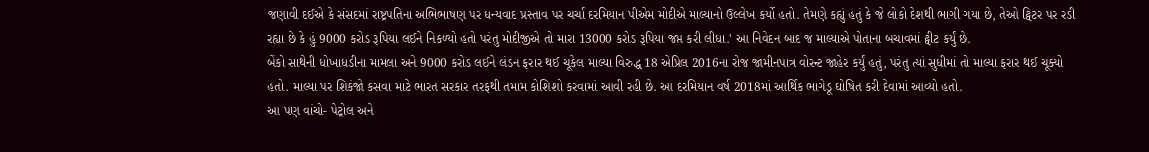જણાવી દઈએ કે સંસદમાં રાષ્ટ્રપતિના અભિભાષણ પર ધન્યવાદ પ્રસ્તાવ પર ચર્ચા દરમિયાન પીએમ મોદીએ માલ્યાનો ઉલ્લેખ કર્યો હતો. તેમણે કહ્યું હતું કે જે લોકો દેશથી ભાગી ગયા છે, તેઓ ટ્વિટર પર રડી રહ્યા છે કે હું 9000 કરોડ રૂપિયા લઈને નિકળ્યો હતો પરંતુ મોદીજીએ તો મારા 13000 કરોડ રૂપિયા જપ્ત કરી લીધા.' આ નિવેદન બાદ જ માલ્યાએ પોતાના બચાવમાં ટ્વીટ કર્યું છે.
બેંકો સાથેની ધોખાધડીના મામલા અને 9000 કરોડ લઈને લંડન ફરાર થઈ ચૂકેલ માલ્યા વિરુદ્ધ 18 એપ્રિલ 2016ના રોજ જામીનપાત્ર વોરન્ટ જાહેર કર્યું હતું, પરંતુ ત્યાં સુધીમાં તો માલ્યા ફરાર થઈ ચૂક્યો હતો. માલ્યા પર શિકંજો કસવા માટે ભારત સરકાર તરફથી તમામ કોશિશો કરવામાં આવી રહી છે. આ દરમિયાન વર્ષ 2018માં આર્થિક ભાગેડૂ ઘોષિત કરી દેવામાં આવ્યો હતો.
આ પણ વાંચો- પેટ્રોલ અને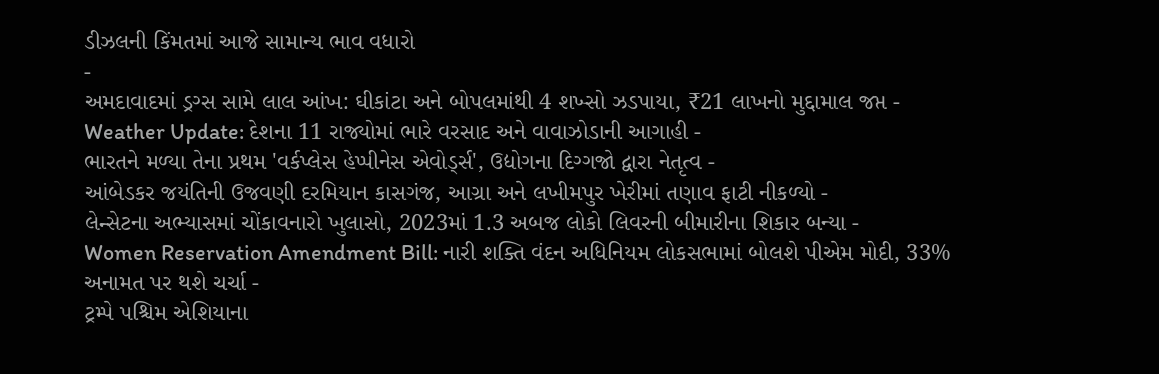ડીઝલની કિંમતમાં આજે સામાન્ય ભાવ વધારો
-
અમદાવાદમાં ડ્રગ્સ સામે લાલ આંખ: ઘીકાંટા અને બોપલમાંથી 4 શખ્સો ઝડપાયા, ₹21 લાખનો મુદ્દામાલ જપ્ત -
Weather Update: દેશના 11 રાજ્યોમાં ભારે વરસાદ અને વાવાઝોડાની આગાહી -
ભારતને મળ્યા તેના પ્રથમ 'વર્કપ્લેસ હેપ્પીનેસ એવોર્ડ્સ', ઉદ્યોગના દિગ્ગજો દ્વારા નેતૃત્વ -
આંબેડકર જયંતિની ઉજવણી દરમિયાન કાસગંજ, આગ્રા અને લખીમપુર ખેરીમાં તણાવ ફાટી નીકળ્યો -
લેન્સેટના અભ્યાસમાં ચોંકાવનારો ખુલાસો, 2023માં 1.3 અબજ લોકો લિવરની બીમારીના શિકાર બન્યા -
Women Reservation Amendment Bill: નારી શક્તિ વંદન અધિનિયમ લોકસભામાં બોલશે પીએમ મોદી, 33% અનામત પર થશે ચર્ચા -
ટ્રમ્પે પશ્ચિમ એશિયાના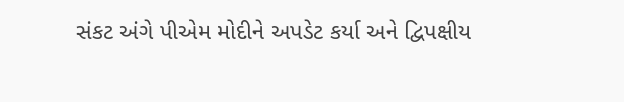સંકટ અંગે પીએમ મોદીને અપડેટ કર્યા અને દ્વિપક્ષીય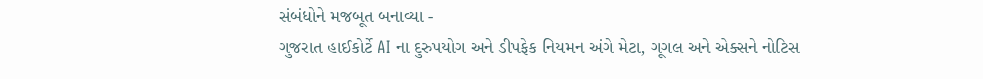સંબંધોને મજબૂત બનાવ્યા -
ગુજરાત હાઈકોર્ટે AI ના દુરુપયોગ અને ડીપફેક નિયમન અંગે મેટા, ગૂગલ અને એક્સને નોટિસ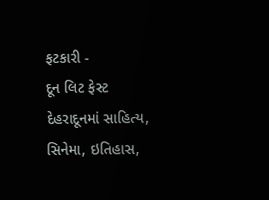ફટકારી -
દૂન લિટ ફેસ્ટ દેહરાદૂનમાં સાહિત્ય, સિનેમા, ઇતિહાસ,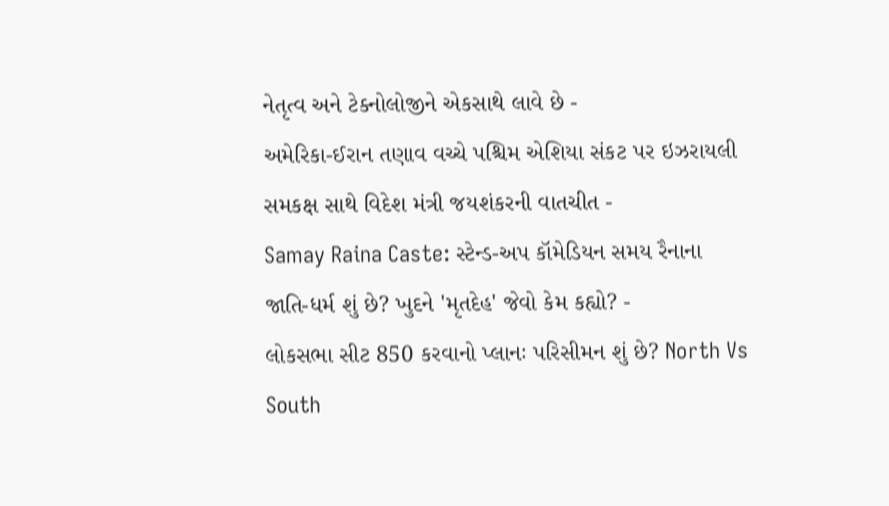નેતૃત્વ અને ટેક્નોલોજીને એકસાથે લાવે છે -
અમેરિકા-ઈરાન તણાવ વચ્ચે પશ્ચિમ એશિયા સંકટ પર ઇઝરાયલી સમકક્ષ સાથે વિદેશ મંત્રી જયશંકરની વાતચીત -
Samay Raina Caste: સ્ટેન્ડ-અપ કૉમેડિયન સમય રૈનાના જાતિ-ધર્મ શું છે? ખુદને 'મૃતદેહ' જેવો કેમ કહ્યો? -
લોકસભા સીટ 850 કરવાનો પ્લાનઃ પરિસીમન શું છે? North Vs South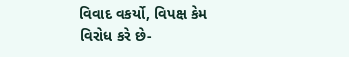વિવાદ વકર્યો, વિપક્ષ કેમ વિરોધ કરે છે-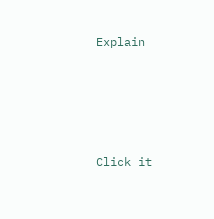Explain




Click it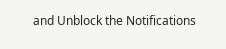and Unblock the Notifications